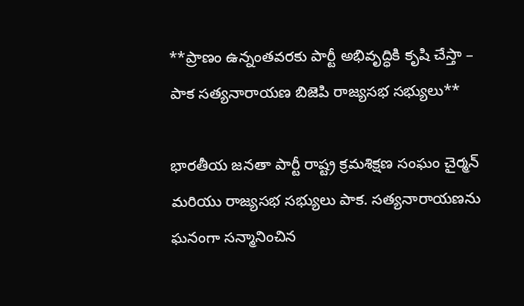**ప్రాణం ఉన్నంతవరకు పార్టీ అభివృద్ధికి కృషి చేస్తా – పాక సత్యనారాయణ బిజెపి రాజ్యసభ సభ్యులు**

భారతీయ జనతా పార్టీ రాష్ట్ర క్రమశిక్షణ సంఘం చైర్మన్ మరియు రాజ్యసభ సభ్యులు పాక. సత్యనారాయణను ఘనంగా సన్మానించిన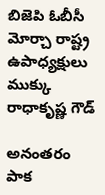బిజెపి ఓబీసీ మోర్చా రాష్ట్ర ఉపాధ్యక్షులు ముక్కు రాధాకృష్ణ గౌడ్

అనంతరం పాక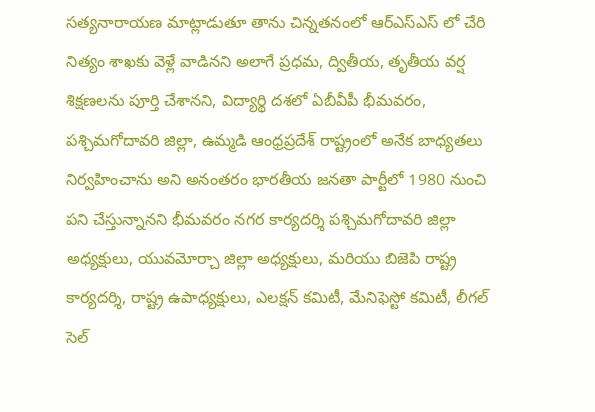సత్యనారాయణ మాట్లాడుతూ తాను చిన్నతనంలో ఆర్ఎస్ఎస్ లో చేరి నిత్యం శాఖకు వెళ్లే వాడినని అలాగే ప్రధమ, ద్వితీయ, తృతీయ వర్ష శిక్షణలను పూర్తి చేశానని, విద్యార్థి దశలో ఏబీవీపీ భీమవరం, పశ్చిమగోదావరి జిల్లా, ఉమ్మడి ఆంధ్రప్రదేశ్ రాష్ట్రంలో అనేక బాధ్యతలు నిర్వహించాను అని అనంతరం భారతీయ జనతా పార్టీలో 1980 నుంచి పని చేస్తున్నానని భీమవరం నగర కార్యదర్శి పశ్చిమగోదావరి జిల్లా అధ్యక్షులు, యువమోర్చా జిల్లా అధ్యక్షులు, మరియు బిజెపి రాష్ట్ర కార్యదర్శి, రాష్ట్ర ఉపాధ్యక్షులు, ఎలక్షన్ కమిటీ, మేనిఫెస్టో కమిటీ, లీగల్ సెల్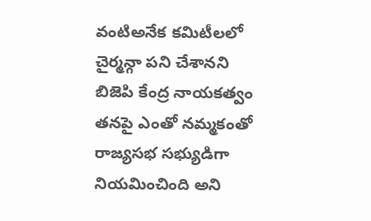వంటిఅనేక కమిటీలలో చైర్మన్గా పని చేశానని బిజెపి కేంద్ర నాయకత్వం తనపై ఎంతో నమ్మకంతో రాజ్యసభ సభ్యుడిగా నియమించింది అని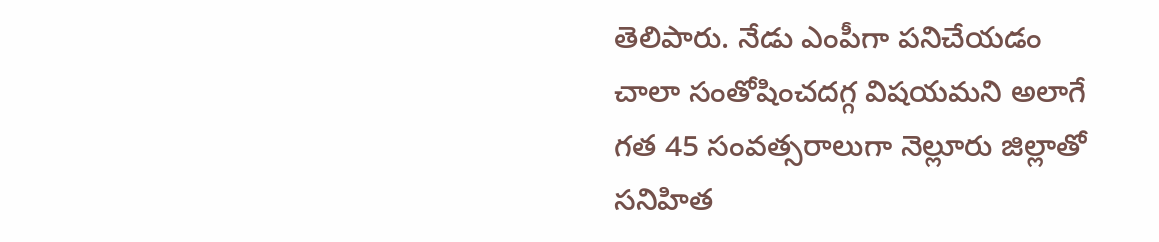తెలిపారు. నేడు ఎంపీగా పనిచేయడం చాలా సంతోషించదగ్గ విషయమని అలాగే గత 45 సంవత్సరాలుగా నెల్లూరు జిల్లాతో సనిహిత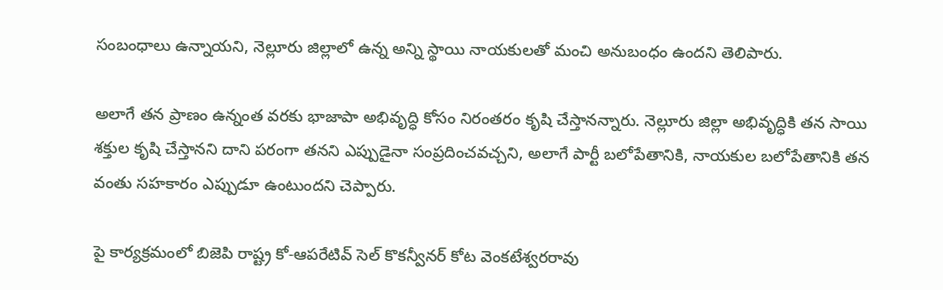సంబంధాలు ఉన్నాయని, నెల్లూరు జిల్లాలో ఉన్న అన్ని స్థాయి నాయకులతో మంచి అనుబంధం ఉందని తెలిపారు.

అలాగే తన ప్రాణం ఉన్నంత వరకు భాజాపా అభివృద్ధి కోసం నిరంతరం కృషి చేస్తానన్నారు. నెల్లూరు జిల్లా అభివృద్ధికి తన సాయి శక్తుల కృషి చేస్తానని దాని పరంగా తనని ఎప్పుడైనా సంప్రదించవచ్చని, అలాగే పార్టీ బలోపేతానికి, నాయకుల బలోపేతానికి తన వంతు సహకారం ఎప్పుడూ ఉంటుందని చెప్పారు.

పై కార్యక్రమంలో బిజెపి రాష్ట్ర కో-ఆపరేటివ్ సెల్ కొకన్వీనర్ కోట వెంకటేశ్వరరావు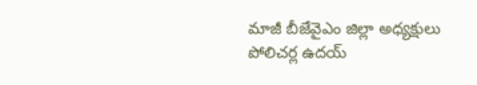మాజీ బీజేవైఎం జిల్లా అధ్యక్షులు పోలిచర్ల ఉదయ్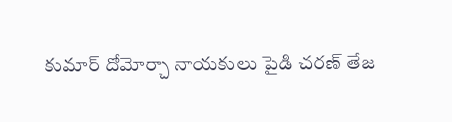కుమార్ దోమోర్చా నాయకులు పైడి చరణ్ తేజ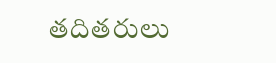తదితరులు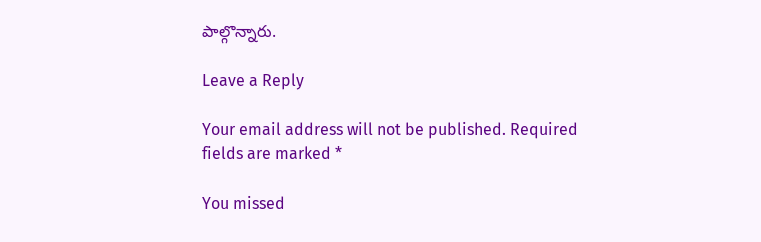పాల్గొన్నారు.

Leave a Reply

Your email address will not be published. Required fields are marked *

You missed